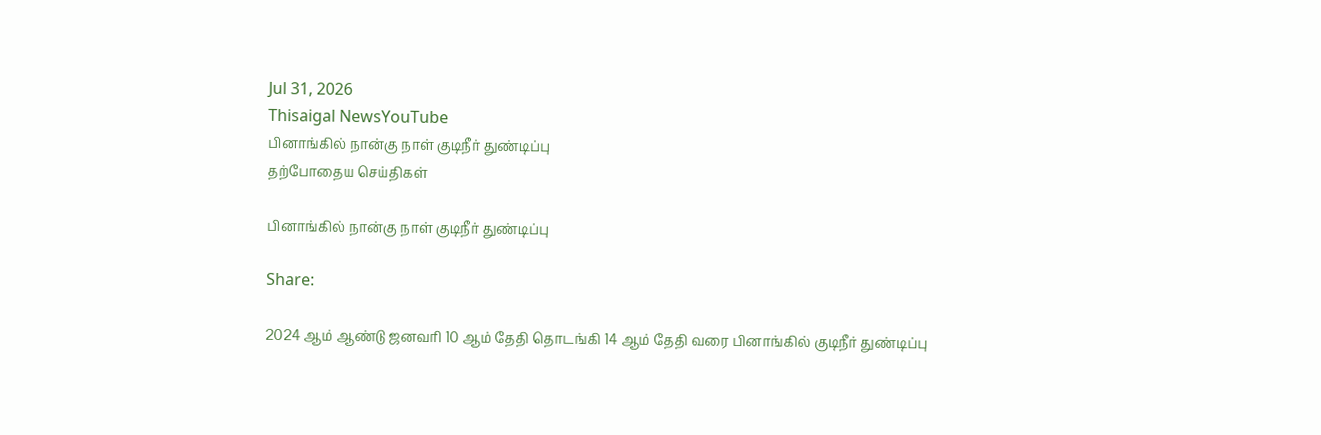Jul 31, 2026
Thisaigal NewsYouTube
பினாங்கில் நான்கு நாள் குடிநீர் துண்டிப்பு
தற்போதைய செய்திகள்

பினாங்கில் நான்கு நாள் குடிநீர் துண்டிப்பு

Share:

2024 ஆம் ஆண்டு ஜனவரி 10 ஆம் தேதி தொடங்கி 14 ஆம் தேதி வரை பினாங்கில் குடிநீர் துண்டிப்பு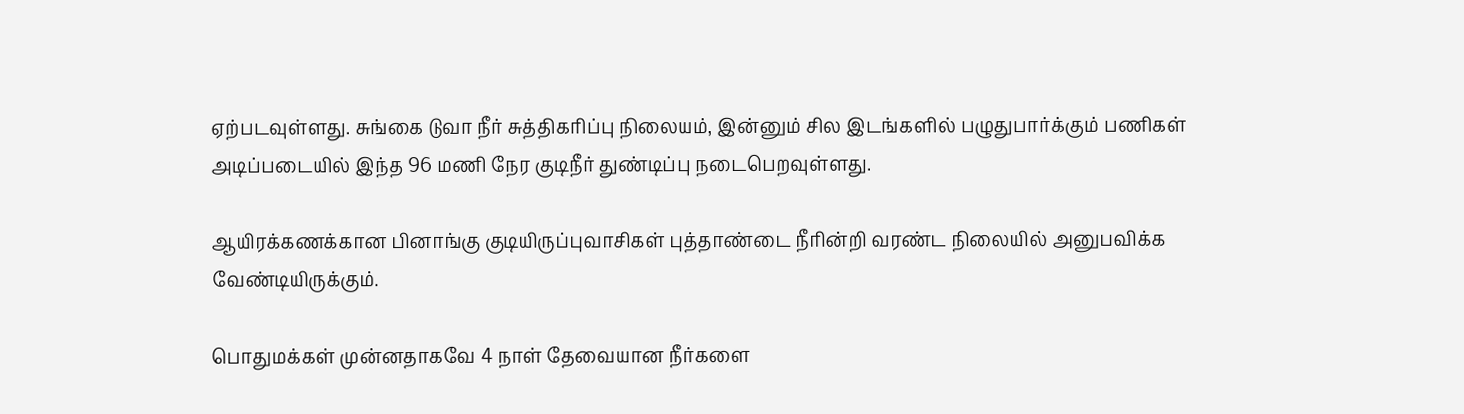ஏற்படவுள்ளது. சுங்கை டுவா நீர் சுத்திகரிப்பு நிலையம், இன்னும் சில இடங்களில் பழுதுபார்க்கும் பணிகள் அடிப்படையில் இந்த 96 மணி நேர குடிநீர் துண்டிப்பு நடைபெறவுள்ளது.

ஆயிரக்கணக்கான பினாங்கு குடியிருப்புவாசிகள் புத்தாண்டை நீரின்றி வரண்ட நிலையில் அனுபவிக்க வேண்டியிருக்கும்.

பொதுமக்கள் முன்னதாகவே 4 நாள் தேவையான நீர்களை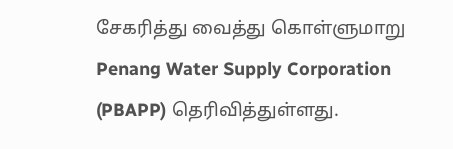சேகரித்து வைத்து கொள்ளுமாறு Penang Water Supply Corporation (PBAPP) தெரிவித்துள்ளது.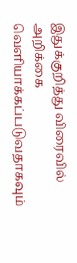இதுக்குறித்து விரைவில் அறிக்கை வெளியாக்கப்படுவதாகவும்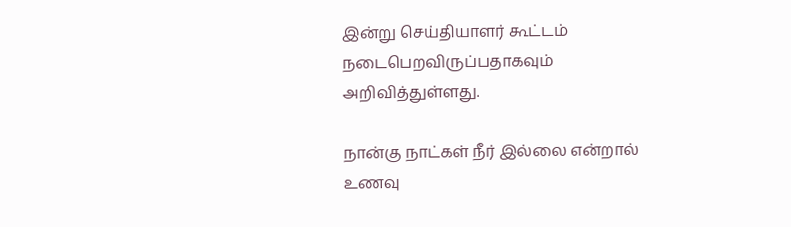இன்று செய்தியாளர் கூட்டம் நடைபெறவிருப்பதாகவும் அறிவித்துள்ளது.

நான்கு நாட்கள் நீர் இல்லை என்றால் உணவு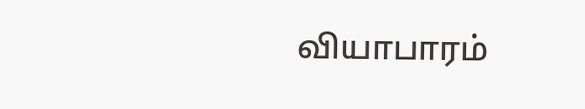வியாபாரம்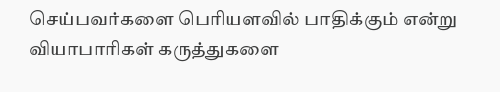செய்பவர்களை பெரியளவில் பாதிக்கும் என்று வியாபாரிகள் கருத்துகளை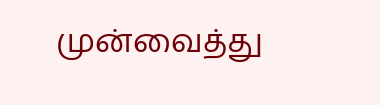முன்வைத்து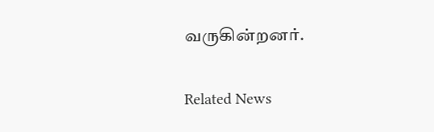வருகின்றனர்.

Related News